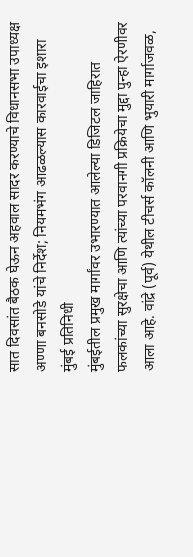सात दिवसांत बैठक घेऊन अहवाल सादर करण्याचे विधानसभा उपाध्यक्ष अण्णा बनसोडे यांचे निर्देश; नियमभंग आढळल्यास कारवाईचा इशारा
मुंबई प्रतिनिधी
मुंबईतील प्रमुख मार्गांवर उभारण्यात आलेल्या डिजिटल जाहिरात फलकांच्या सुरक्षेचा आणि त्यांच्या परवानगी प्रक्रियेचा मुद्दा पुन्हा ऐरणीवर आला आहे. वांद्रे (पूर्व) येथील टीचर्स कॉलनी आणि भुयारी मार्गाजवळ,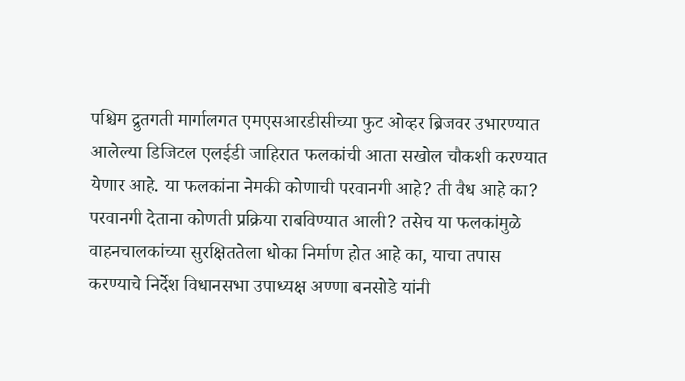पश्चिम द्रुतगती मार्गालगत एमएसआरडीसीच्या फुट ओव्हर ब्रिजवर उभारण्यात आलेल्या डिजिटल एलईडी जाहिरात फलकांची आता सखोल चौकशी करण्यात येणार आहे. या फलकांना नेमकी कोणाची परवानगी आहे? ती वैध आहे का? परवानगी देताना कोणती प्रक्रिया राबविण्यात आली? तसेच या फलकांमुळे वाहनचालकांच्या सुरक्षिततेला धोका निर्माण होत आहे का, याचा तपास करण्याचे निर्देश विधानसभा उपाध्यक्ष अण्णा बनसोडे यांनी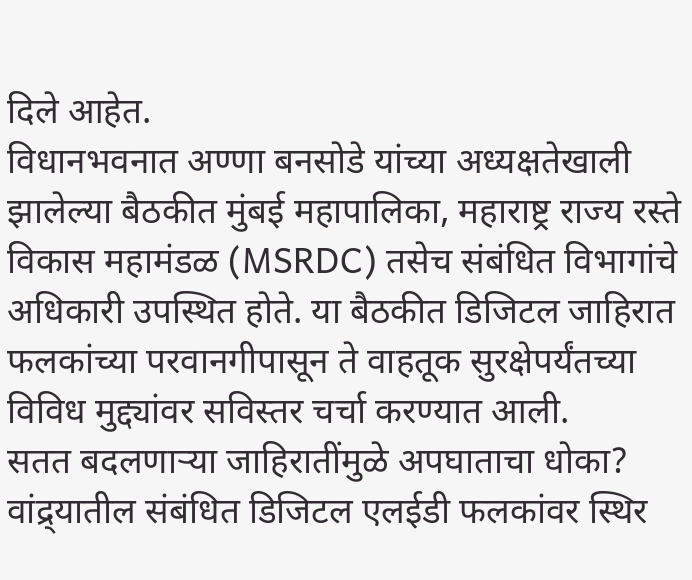दिले आहेत.
विधानभवनात अण्णा बनसोडे यांच्या अध्यक्षतेखाली झालेल्या बैठकीत मुंबई महापालिका, महाराष्ट्र राज्य रस्ते विकास महामंडळ (MSRDC) तसेच संबंधित विभागांचे अधिकारी उपस्थित होते. या बैठकीत डिजिटल जाहिरात फलकांच्या परवानगीपासून ते वाहतूक सुरक्षेपर्यंतच्या विविध मुद्द्यांवर सविस्तर चर्चा करण्यात आली.
सतत बदलणाऱ्या जाहिरातींमुळे अपघाताचा धोका?
वांद्र्यातील संबंधित डिजिटल एलईडी फलकांवर स्थिर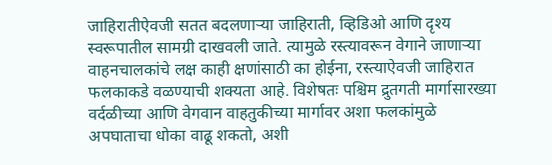जाहिरातीऐवजी सतत बदलणाऱ्या जाहिराती, व्हिडिओ आणि दृश्य स्वरूपातील सामग्री दाखवली जाते. त्यामुळे रस्त्यावरून वेगाने जाणाऱ्या वाहनचालकांचे लक्ष काही क्षणांसाठी का होईना, रस्त्याऐवजी जाहिरात फलकाकडे वळण्याची शक्यता आहे. विशेषतः पश्चिम द्रुतगती मार्गासारख्या वर्दळीच्या आणि वेगवान वाहतुकीच्या मार्गावर अशा फलकांमुळे अपघाताचा धोका वाढू शकतो, अशी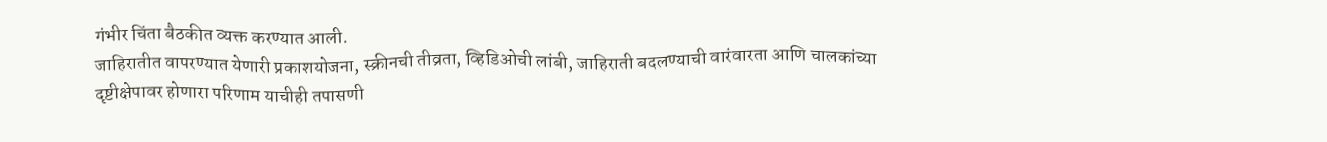गंभीर चिंता बैठकीत व्यक्त करण्यात आली.
जाहिरातीत वापरण्यात येणारी प्रकाशयोजना, स्क्रीनची तीव्रता, व्हिडिओची लांबी, जाहिराती बदलण्याची वारंवारता आणि चालकांच्या दृष्टीक्षेपावर होणारा परिणाम याचीही तपासणी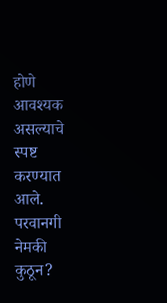होणे आवश्यक असल्याचे स्पष्ट करण्यात आले.
परवानगी नेमकी कुठून?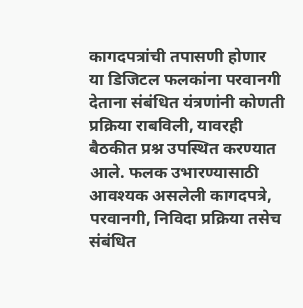कागदपत्रांची तपासणी होणार
या डिजिटल फलकांना परवानगी देताना संबंधित यंत्रणांनी कोणती प्रक्रिया राबविली, यावरही बैठकीत प्रश्न उपस्थित करण्यात आले. फलक उभारण्यासाठी आवश्यक असलेली कागदपत्रे, परवानगी, निविदा प्रक्रिया तसेच संबंधित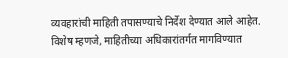व्यवहारांची माहिती तपासण्याचे निर्देश देण्यात आले आहेत.
विशेष म्हणजे, माहितीच्या अधिकारांतर्गत मागविण्यात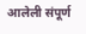आलेली संपूर्ण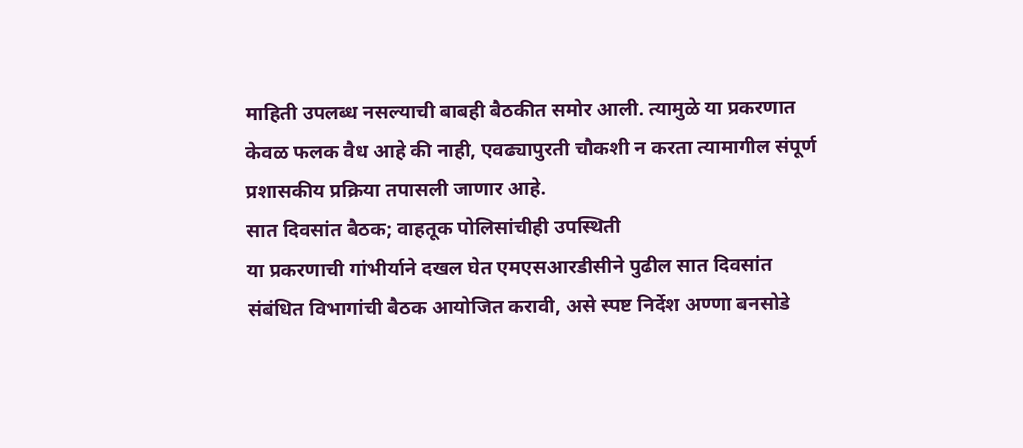माहिती उपलब्ध नसल्याची बाबही बैठकीत समोर आली. त्यामुळे या प्रकरणात केवळ फलक वैध आहे की नाही, एवढ्यापुरती चौकशी न करता त्यामागील संपूर्ण प्रशासकीय प्रक्रिया तपासली जाणार आहे.
सात दिवसांत बैठक; वाहतूक पोलिसांचीही उपस्थिती
या प्रकरणाची गांभीर्याने दखल घेत एमएसआरडीसीने पुढील सात दिवसांत संबंधित विभागांची बैठक आयोजित करावी, असे स्पष्ट निर्देश अण्णा बनसोडे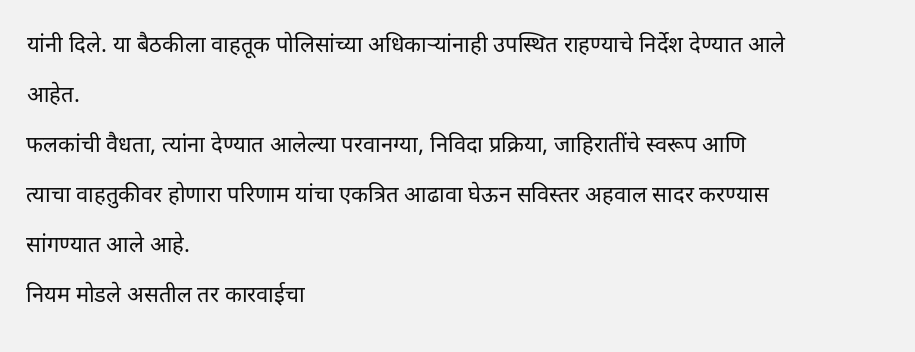यांनी दिले. या बैठकीला वाहतूक पोलिसांच्या अधिकाऱ्यांनाही उपस्थित राहण्याचे निर्देश देण्यात आले आहेत.
फलकांची वैधता, त्यांना देण्यात आलेल्या परवानग्या, निविदा प्रक्रिया, जाहिरातींचे स्वरूप आणि त्याचा वाहतुकीवर होणारा परिणाम यांचा एकत्रित आढावा घेऊन सविस्तर अहवाल सादर करण्यास सांगण्यात आले आहे.
नियम मोडले असतील तर कारवाईचा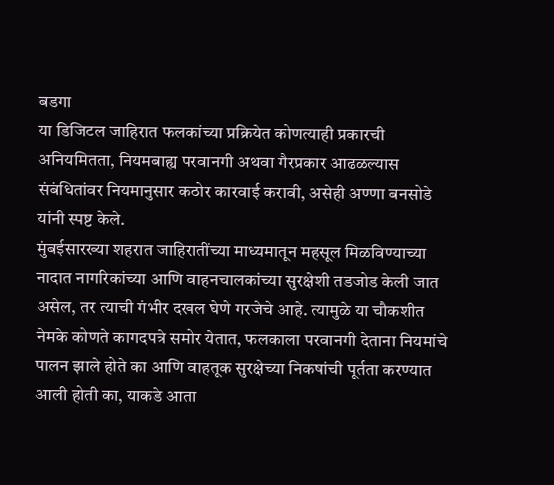बडगा
या डिजिटल जाहिरात फलकांच्या प्रक्रियेत कोणत्याही प्रकारची अनियमितता, नियमबाह्य परवानगी अथवा गैरप्रकार आढळल्यास संबंधितांवर नियमानुसार कठोर कारवाई करावी, असेही अण्णा बनसोडे यांनी स्पष्ट केले.
मुंबईसारख्या शहरात जाहिरातींच्या माध्यमातून महसूल मिळविण्याच्या नादात नागरिकांच्या आणि वाहनचालकांच्या सुरक्षेशी तडजोड केली जात असेल, तर त्याची गंभीर दखल घेणे गरजेचे आहे. त्यामुळे या चौकशीत नेमके कोणते कागदपत्रे समोर येतात, फलकाला परवानगी देताना नियमांचे पालन झाले होते का आणि वाहतूक सुरक्षेच्या निकषांची पूर्तता करण्यात आली होती का, याकडे आता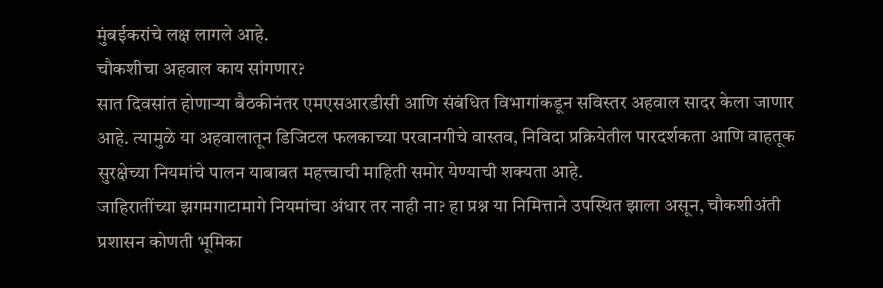मुंबईकरांचे लक्ष लागले आहे.
चौकशीचा अहवाल काय सांगणार?
सात दिवसांत होणाऱ्या बैठकीनंतर एमएसआरडीसी आणि संबंधित विभागांकडून सविस्तर अहवाल सादर केला जाणार आहे. त्यामुळे या अहवालातून डिजिटल फलकाच्या परवानगीचे वास्तव, निविदा प्रक्रियेतील पारदर्शकता आणि वाहतूक सुरक्षेच्या नियमांचे पालन याबाबत महत्त्वाची माहिती समोर येण्याची शक्यता आहे.
जाहिरातींच्या झगमगाटामागे नियमांचा अंधार तर नाही ना? हा प्रश्न या निमित्ताने उपस्थित झाला असून, चौकशीअंती प्रशासन कोणती भूमिका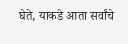घेते, याकडे आता सर्वांचे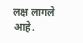लक्ष लागले आहे.